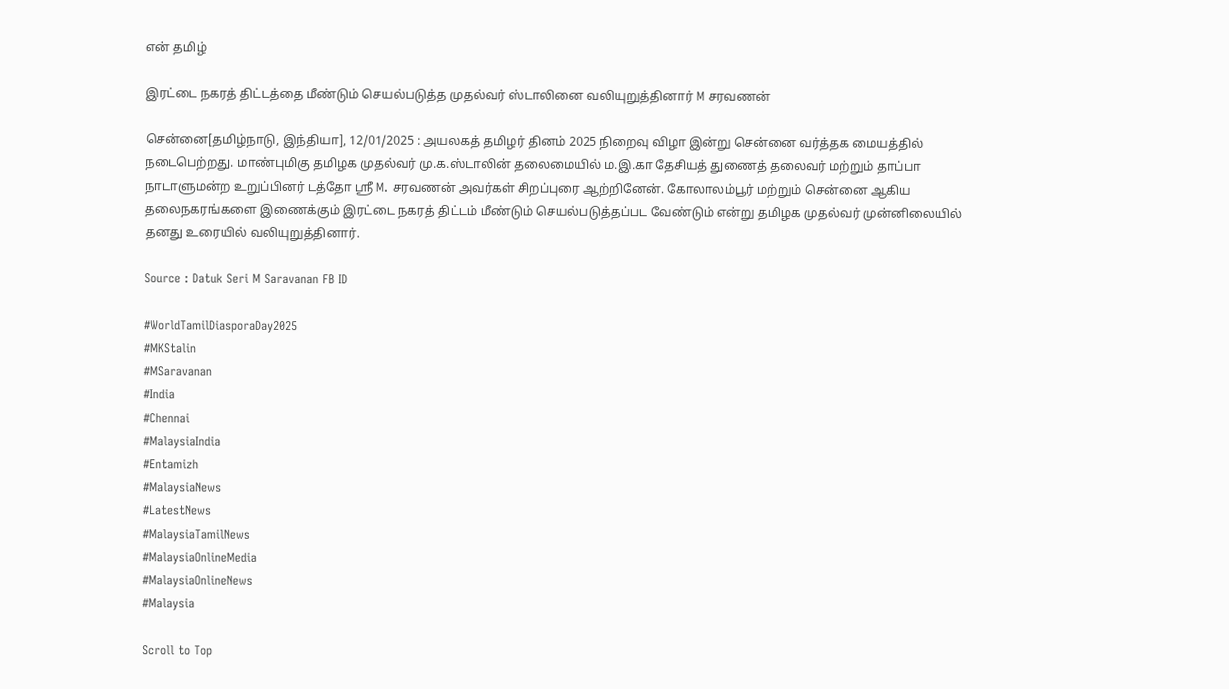என் தமிழ்

இரட்டை நகரத் திட்டத்தை மீண்டும் செயல்படுத்த முதல்வர் ஸ்டாலினை வலியுறுத்தினார் M சரவணன்

சென்னை[தமிழ்நாடு, இந்தியா], 12/01/2025 : அயலகத் தமிழர் தினம் 2025 நிறைவு விழா இன்று சென்னை வர்த்தக மையத்தில் நடைபெற்றது. மாண்புமிகு தமிழக முதல்வர் மு.க.ஸ்டாலின் தலைமையில் ம.இ.கா தேசியத் துணைத் தலைவர் மற்றும் தாப்பா நாடாளுமன்ற உறுப்பினர் டத்தோ ஸ்ரீ M. சரவணன் அவர்கள் சிறப்புரை ஆற்றினேன். கோலாலம்பூர் மற்றும் சென்னை ஆகிய தலைநகரங்களை இணைக்கும் இரட்டை நகரத் திட்டம் மீண்டும் செயல்படுத்தப்பட வேண்டும் என்று தமிழக முதல்வர் முன்னிலையில் தனது உரையில் வலியுறுத்தினார்.

Source : Datuk Seri M Saravanan FB ID

#WorldTamilDiasporaDay2025
#MKStalin
#MSaravanan
#India
#Chennai
#MalaysiaIndia
#Entamizh
#MalaysiaNews
#LatestNews
#MalaysiaTamilNews
#MalaysiaOnlineMedia
#MalaysiaOnlineNews
#Malaysia

Scroll to Top